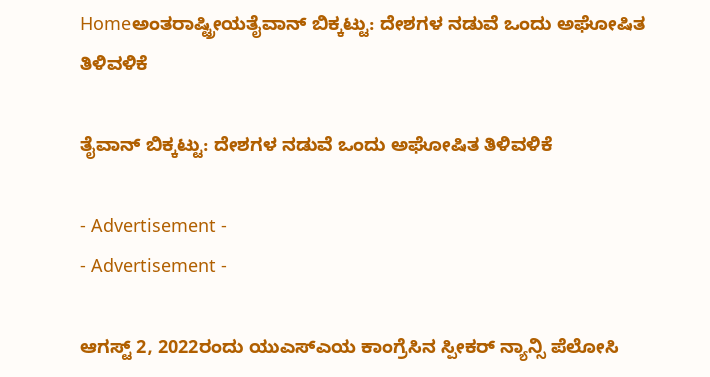Homeಅಂತರಾಷ್ಟ್ರೀಯತೈವಾನ್ ಬಿಕ್ಕಟ್ಟು: ದೇಶಗಳ ನಡುವೆ ಒಂದು ಅಘೋಷಿತ ತಿಳಿವಳಿಕೆ

ತೈವಾನ್ ಬಿಕ್ಕಟ್ಟು: ದೇಶಗಳ ನಡುವೆ ಒಂದು ಅಘೋಷಿತ ತಿಳಿವಳಿಕೆ

- Advertisement -
- Advertisement -

ಆಗಸ್ಟ್ 2, 2022ರಂದು ಯುಎಸ್‌ಎಯ ಕಾಂಗ್ರೆಸಿನ ಸ್ಪೀಕರ್ ನ್ಯಾನ್ಸಿ ಪೆಲೋಸಿ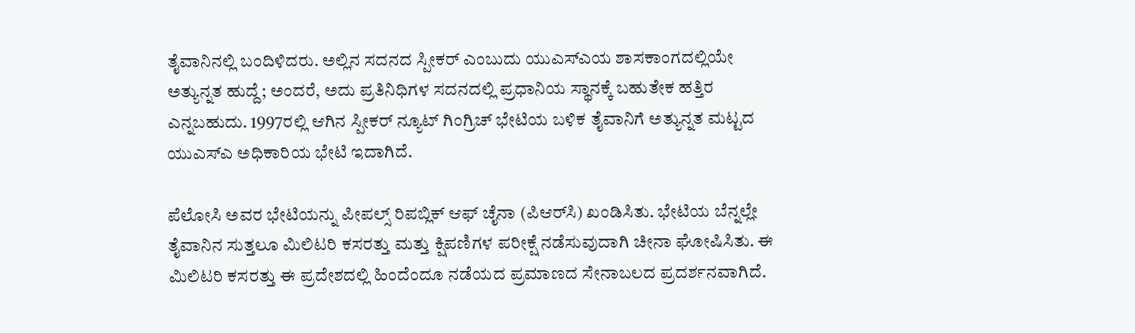ತೈವಾನಿನಲ್ಲಿ ಬಂದಿಳಿದರು. ಅಲ್ಲಿನ ಸದನದ ಸ್ಪೀಕರ್ ಎಂಬುದು ಯುಎಸ್‌ಎಯ ಶಾಸಕಾಂಗದಲ್ಲಿಯೇ ಅತ್ಯುನ್ನತ ಹುದ್ದೆ; ಅಂದರೆ, ಅದು ಪ್ರತಿನಿಧಿಗಳ ಸದನದಲ್ಲಿ ಪ್ರಧಾನಿಯ ಸ್ಥಾನಕ್ಕೆ ಬಹುತೇಕ ಹತ್ತಿರ ಎನ್ನಬಹುದು. 1997ರಲ್ಲಿ ಆಗಿನ ಸ್ಪೀಕರ್ ನ್ಯೂಟ್ ಗಿಂಗ್ರಿಚ್ ಭೇಟಿಯ ಬಳಿಕ ತೈವಾನಿಗೆ ಅತ್ಯುನ್ನತ ಮಟ್ಟದ ಯುಎಸ್‌ಎ ಅಧಿಕಾರಿಯ ಭೇಟಿ ಇದಾಗಿದೆ.

ಪೆಲೋಸಿ ಅವರ ಭೇಟಿಯನ್ನು ಪೀಪಲ್ಸ್ ರಿಪಬ್ಲಿಕ್ ಆಫ್ ಚೈನಾ (ಪಿಆರ್‌ಸಿ) ಖಂಡಿಸಿತು. ಭೇಟಿಯ ಬೆನ್ನಲ್ಲೇ ತೈವಾನಿನ ಸುತ್ತಲೂ ಮಿಲಿಟರಿ ಕಸರತ್ತು ಮತ್ತು ಕ್ಷಿಪಣಿಗಳ ಪರೀಕ್ಷೆ ನಡೆಸುವುದಾಗಿ ಚೀನಾ ಘೋಷಿಸಿತು. ಈ ಮಿಲಿಟರಿ ಕಸರತ್ತು ಈ ಪ್ರದೇಶದಲ್ಲಿ ಹಿಂದೆಂದೂ ನಡೆಯದ ಪ್ರಮಾಣದ ಸೇನಾಬಲದ ಪ್ರದರ್ಶನವಾಗಿದೆ.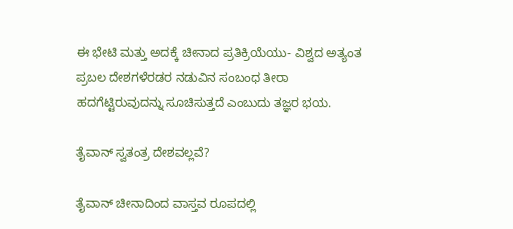ಈ ಭೇಟಿ ಮತ್ತು ಅದಕ್ಕೆ ಚೀನಾದ ಪ್ರತಿಕ್ರಿಯೆಯು- ವಿಶ್ವದ ಅತ್ಯಂತ ಪ್ರಬಲ ದೇಶಗಳೆರಡರ ನಡುವಿನ ಸಂಬಂಧ ತೀರಾ ಹದಗೆಟ್ಟಿರುವುದನ್ನು ಸೂಚಿಸುತ್ತದೆ ಎಂಬುದು ತಜ್ಞರ ಭಯ.

ತೈವಾನ್ ಸ್ವತಂತ್ರ ದೇಶವಲ್ಲವೆ?

ತೈವಾನ್ ಚೀನಾದಿಂದ ವಾಸ್ತವ ರೂಪದಲ್ಲಿ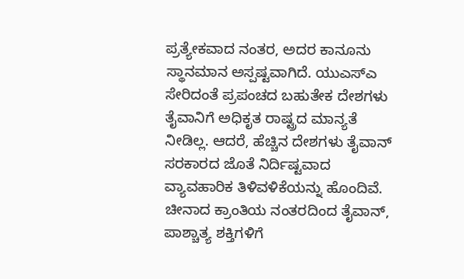ಪ್ರತ್ಯೇಕವಾದ ನಂತರ, ಅದರ ಕಾನೂನು ಸ್ಥಾನಮಾನ ಅಸ್ಪಷ್ಟವಾಗಿದೆ. ಯುಎಸ್‌ಎ ಸೇರಿದಂತೆ ಪ್ರಪಂಚದ ಬಹುತೇಕ ದೇಶಗಳು ತೈವಾನಿಗೆ ಅಧಿಕೃತ ರಾಷ್ಟ್ರದ ಮಾನ್ಯತೆ ನೀಡಿಲ್ಲ. ಆದರೆ, ಹೆಚ್ಚಿನ ದೇಶಗಳು ತೈವಾನ್ ಸರಕಾರದ ಜೊತೆ ನಿರ್ದಿಷ್ಟವಾದ ವ್ಯಾವಹಾರಿಕ ತಿಳಿವಳಿಕೆಯನ್ನು ಹೊಂದಿವೆ. ಚೀನಾದ ಕ್ರಾಂತಿಯ ನಂತರದಿಂದ ತೈವಾನ್, ಪಾಶ್ಚಾತ್ಯ ಶಕ್ತಿಗಳಿಗೆ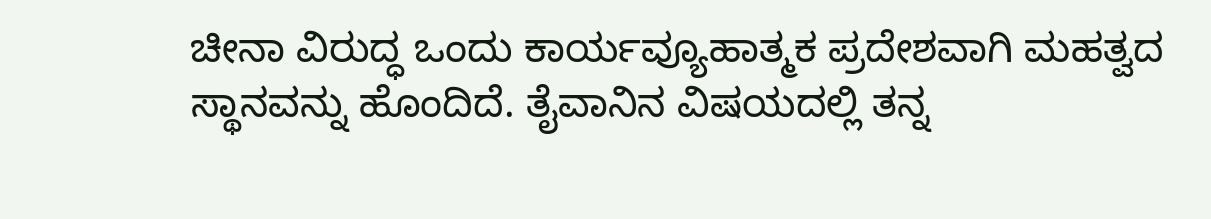ಚೀನಾ ವಿರುದ್ಧ ಒಂದು ಕಾರ್ಯವ್ಯೂಹಾತ್ಮಕ ಪ್ರದೇಶವಾಗಿ ಮಹತ್ವದ ಸ್ಥಾನವನ್ನು ಹೊಂದಿದೆ. ತೈವಾನಿನ ವಿಷಯದಲ್ಲಿ ತನ್ನ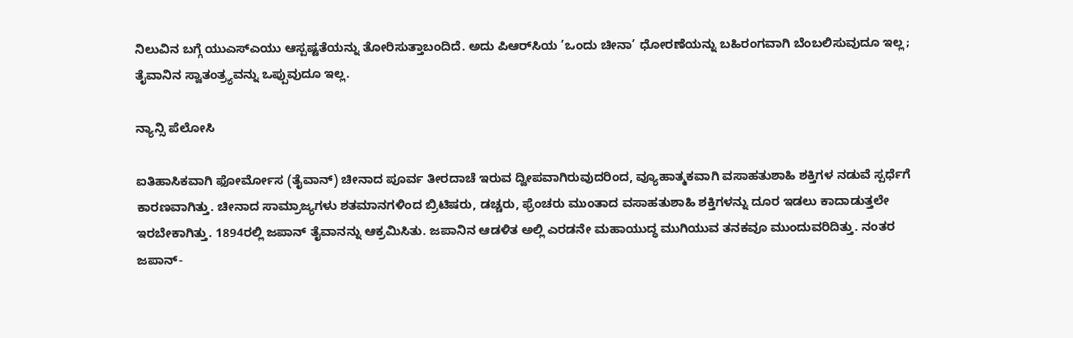ನಿಲುವಿನ ಬಗ್ಗೆ ಯುಎಸ್‌ಎಯು ಆಸ್ಪಷ್ಟತೆಯನ್ನು ತೋರಿಸುತ್ತಾಬಂದಿದೆ. ಅದು ಪಿಆರ್‌ಸಿಯ ’ಒಂದು ಚೀನಾ’ ಧೋರಣೆಯನ್ನು ಬಹಿರಂಗವಾಗಿ ಬೆಂಬಲಿಸುವುದೂ ಇಲ್ಲ; ತೈವಾನಿನ ಸ್ವಾತಂತ್ರ್ಯವನ್ನು ಒಪ್ಪುವುದೂ ಇಲ್ಲ.

ನ್ಯಾನ್ಸಿ ಪೆಲೋಸಿ

ಐತಿಹಾಸಿಕವಾಗಿ ಫೋರ್ಮೋಸ (ತೈವಾನ್) ಚೀನಾದ ಪೂರ್ವ ತೀರದಾಚೆ ಇರುವ ದ್ವೀಪವಾಗಿರುವುದರಿಂದ, ವ್ಯೂಹಾತ್ಮಕವಾಗಿ ವಸಾಹತುಶಾಹಿ ಶಕ್ತಿಗಳ ನಡುವೆ ಸ್ಪರ್ಧೆಗೆ ಕಾರಣವಾಗಿತ್ತು. ಚೀನಾದ ಸಾಮ್ರಾಜ್ಯಗಳು ಶತಮಾನಗಳಿಂದ ಬ್ರಿಟಿಷರು, ಡಚ್ಚರು, ಫ್ರೆಂಚರು ಮುಂತಾದ ವಸಾಹತುಶಾಹಿ ಶಕ್ತಿಗಳನ್ನು ದೂರ ಇಡಲು ಕಾದಾಡುತ್ತಲೇ ಇರಬೇಕಾಗಿತ್ತು. 1894ರಲ್ಲಿ ಜಪಾನ್ ತೈವಾನನ್ನು ಆಕ್ರಮಿಸಿತು. ಜಪಾನಿನ ಆಡಳಿತ ಅಲ್ಲಿ ಎರಡನೇ ಮಹಾಯುದ್ಧ ಮುಗಿಯುವ ತನಕವೂ ಮುಂದುವರಿದಿತ್ತು. ನಂತರ ಜಪಾನ್-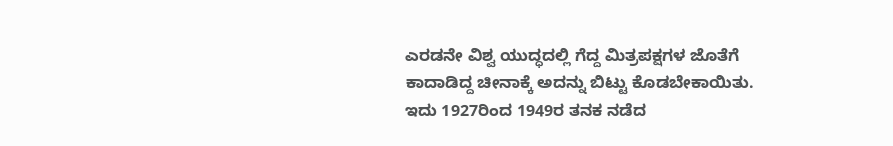ಎರಡನೇ ವಿಶ್ವ ಯುದ್ಧದಲ್ಲಿ ಗೆದ್ದ ಮಿತ್ರಪಕ್ಷಗಳ ಜೊತೆಗೆ ಕಾದಾಡಿದ್ದ ಚೀನಾಕ್ಕೆ ಅದನ್ನು ಬಿಟ್ಟು ಕೊಡಬೇಕಾಯಿತು. ಇದು 1927ರಿಂದ 1949ರ ತನಕ ನಡೆದ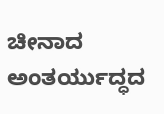ಚೀನಾದ ಅಂತರ್ಯುದ್ಧದ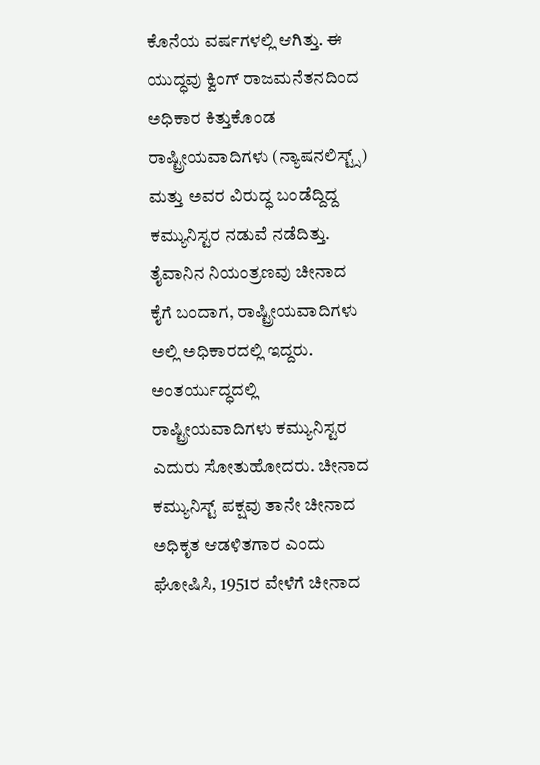ಕೊನೆಯ ವರ್ಷಗಳಲ್ಲಿ ಆಗಿತ್ತು. ಈ ಯುದ್ಧವು ಕ್ವಿಂಗ್ ರಾಜಮನೆತನದಿಂದ ಅಧಿಕಾರ ಕಿತ್ತುಕೊಂಡ ರಾಷ್ಟ್ರೀಯವಾದಿಗಳು (ನ್ಯಾಷನಲಿಸ್ಟ್ಸ್) ಮತ್ತು ಅವರ ವಿರುದ್ಧ ಬಂಡೆದ್ದಿದ್ದ ಕಮ್ಯುನಿಸ್ಟರ ನಡುವೆ ನಡೆದಿತ್ತು. ತೈವಾನಿನ ನಿಯಂತ್ರಣವು ಚೀನಾದ ಕೈಗೆ ಬಂದಾಗ, ರಾಷ್ಟ್ರೀಯವಾದಿಗಳು ಅಲ್ಲಿ ಅಧಿಕಾರದಲ್ಲಿ ಇದ್ದರು. ಅಂತರ್ಯುದ್ಧದಲ್ಲಿ ರಾಷ್ಟ್ರೀಯವಾದಿಗಳು ಕಮ್ಯುನಿಸ್ಟರ ಎದುರು ಸೋತುಹೋದರು. ಚೀನಾದ ಕಮ್ಯುನಿಸ್ಟ್ ಪಕ್ಷವು ತಾನೇ ಚೀನಾದ ಅಧಿಕೃತ ಆಡಳಿತಗಾರ ಎಂದು ಘೋಷಿಸಿ, 1951ರ ವೇಳೆಗೆ ಚೀನಾದ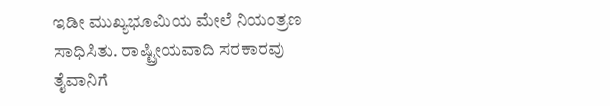ಇಡೀ ಮುಖ್ಯಭೂಮಿಯ ಮೇಲೆ ನಿಯಂತ್ರಣ ಸಾಧಿಸಿತು. ರಾಷ್ಟ್ರೀಯವಾದಿ ಸರಕಾರವು ತೈವಾನಿಗೆ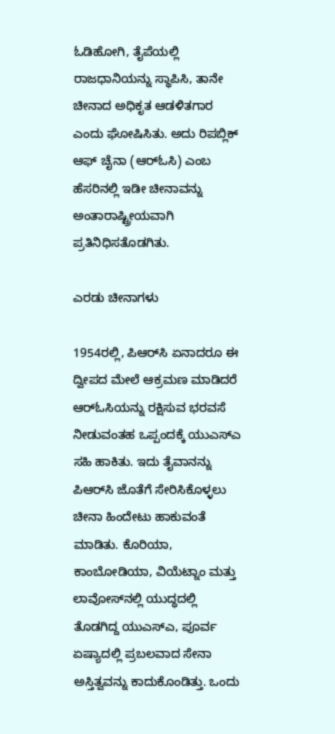ಓಡಿಹೋಗಿ, ತೈಪೆಯಲ್ಲಿ ರಾಜಧಾನಿಯನ್ನು ಸ್ಥಾಪಿಸಿ, ತಾನೇ ಚೀನಾದ ಅಧಿಕೃತ ಆಡಳಿತಗಾರ ಎಂದು ಘೋಷಿಸಿತು. ಅದು ರಿಪಬ್ಲಿಕ್ ಆಫ್ ಚೈನಾ (ಆರ್‌ಓಸಿ) ಎಂಬ ಹೆಸರಿನಲ್ಲಿ ಇಡೀ ಚೀನಾವನ್ನು ಅಂತಾರಾಷ್ಟ್ರೀಯವಾಗಿ ಪ್ರತಿನಿಧಿಸತೊಡಗಿತು.

ಎರಡು ಚೀನಾಗಳು

1954ರಲ್ಲಿ, ಪಿಆರ್‌ಸಿ ಏನಾದರೂ ಈ ದ್ವೀಪದ ಮೇಲೆ ಆಕ್ರಮಣ ಮಾಡಿದರೆ ಆರ್‌ಓಸಿಯನ್ನು ರಕ್ಷಿಸುವ ಭರವಸೆ ನೀಡುವಂತಹ ಒಪ್ಪಂದಕ್ಕೆ ಯುಎಸ್‌ಎ ಸಹಿ ಹಾಕಿತು. ಇದು ತೈವಾನನ್ನು ಪಿಆರ್‌ಸಿ ಜೊತೆಗೆ ಸೇರಿಸಿಕೊಳ್ಳಲು ಚೀನಾ ಹಿಂದೇಟು ಹಾಕುವಂತೆ ಮಾಡಿತು. ಕೊರಿಯಾ, ಕಾಂಬೋಡಿಯಾ, ವಿಯೆಟ್ನಾಂ ಮತ್ತು ಲಾವೋಸ್‌ನಲ್ಲಿ ಯುದ್ಧದಲ್ಲಿ ತೊಡಗಿದ್ದ ಯುಎಸ್‌ಎ, ಪೂರ್ವ ಏಷ್ಯಾದಲ್ಲಿ ಪ್ರಬಲವಾದ ಸೇನಾ ಅಸ್ತಿತ್ವವನ್ನು ಕಾದುಕೊಂಡಿತ್ತು. ಒಂದು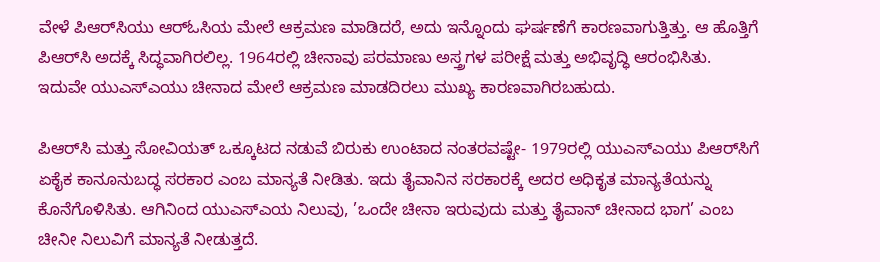ವೇಳೆ ಪಿಆರ್‌ಸಿಯು ಆರ್‌ಓಸಿಯ ಮೇಲೆ ಆಕ್ರಮಣ ಮಾಡಿದರೆ, ಅದು ಇನ್ನೊಂದು ಘರ್ಷಣೆಗೆ ಕಾರಣವಾಗುತ್ತಿತ್ತು. ಆ ಹೊತ್ತಿಗೆ ಪಿಆರ್‌ಸಿ ಅದಕ್ಕೆ ಸಿದ್ಧವಾಗಿರಲಿಲ್ಲ. 1964ರಲ್ಲಿ ಚೀನಾವು ಪರಮಾಣು ಅಸ್ತ್ರಗಳ ಪರೀಕ್ಷೆ ಮತ್ತು ಅಭಿವೃದ್ಧಿ ಆರಂಭಿಸಿತು. ಇದುವೇ ಯುಎಸ್‌ಎಯು ಚೀನಾದ ಮೇಲೆ ಆಕ್ರಮಣ ಮಾಡದಿರಲು ಮುಖ್ಯ ಕಾರಣವಾಗಿರಬಹುದು.

ಪಿಆರ್‌ಸಿ ಮತ್ತು ಸೋವಿಯತ್ ಒಕ್ಕೂಟದ ನಡುವೆ ಬಿರುಕು ಉಂಟಾದ ನಂತರವಷ್ಟೇ- 1979ರಲ್ಲಿ ಯುಎಸ್‌ಎಯು ಪಿಆರ್‌ಸಿಗೆ ಏಕೈಕ ಕಾನೂನುಬದ್ಧ ಸರಕಾರ ಎಂಬ ಮಾನ್ಯತೆ ನೀಡಿತು. ಇದು ತೈವಾನಿನ ಸರಕಾರಕ್ಕೆ ಅದರ ಅಧಿಕೃತ ಮಾನ್ಯತೆಯನ್ನು ಕೊನೆಗೊಳಿಸಿತು. ಆಗಿನಿಂದ ಯುಎಸ್‌ಎಯ ನಿಲುವು, ’ಒಂದೇ ಚೀನಾ ಇರುವುದು ಮತ್ತು ತೈವಾನ್ ಚೀನಾದ ಭಾಗ’ ಎಂಬ ಚೀನೀ ನಿಲುವಿಗೆ ಮಾನ್ಯತೆ ನೀಡುತ್ತದೆ.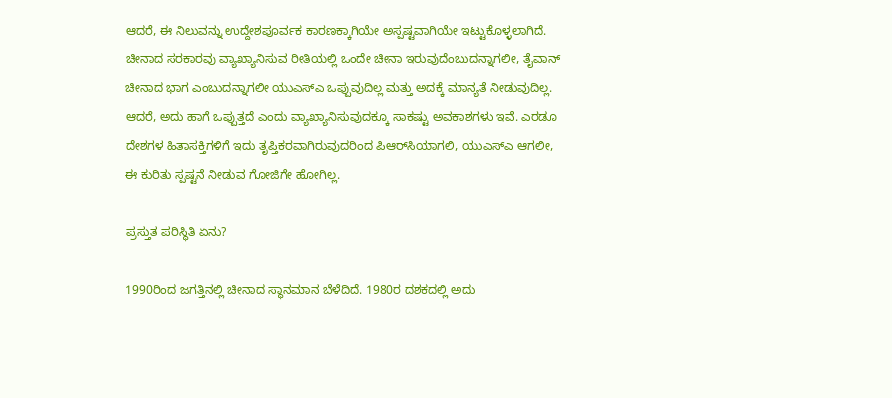ಆದರೆ, ಈ ನಿಲುವನ್ನು ಉದ್ದೇಶಪೂರ್ವಕ ಕಾರಣಕ್ಕಾಗಿಯೇ ಅಸ್ಪಷ್ಟವಾಗಿಯೇ ಇಟ್ಟುಕೊಳ್ಳಲಾಗಿದೆ. ಚೀನಾದ ಸರಕಾರವು ವ್ಯಾಖ್ಯಾನಿಸುವ ರೀತಿಯಲ್ಲಿ ಒಂದೇ ಚೀನಾ ಇರುವುದೆಂಬುದನ್ನಾಗಲೀ, ತೈವಾನ್ ಚೀನಾದ ಭಾಗ ಎಂಬುದನ್ನಾಗಲೀ ಯುಎಸ್‌ಎ ಒಪ್ಪುವುದಿಲ್ಲ ಮತ್ತು ಅದಕ್ಕೆ ಮಾನ್ಯತೆ ನೀಡುವುದಿಲ್ಲ. ಆದರೆ, ಅದು ಹಾಗೆ ಒಪ್ಪುತ್ತದೆ ಎಂದು ವ್ಯಾಖ್ಯಾನಿಸುವುದಕ್ಕೂ ಸಾಕಷ್ಟು ಅವಕಾಶಗಳು ಇವೆ. ಎರಡೂ ದೇಶಗಳ ಹಿತಾಸಕ್ತಿಗಳಿಗೆ ಇದು ತೃಪ್ತಿಕರವಾಗಿರುವುದರಿಂದ ಪಿಆರ್‌ಸಿಯಾಗಲಿ, ಯುಎಸ್‌ಎ ಆಗಲೀ, ಈ ಕುರಿತು ಸ್ಪಷ್ಟನೆ ನೀಡುವ ಗೋಜಿಗೇ ಹೋಗಿಲ್ಲ.

ಪ್ರಸ್ತುತ ಪರಿಸ್ಥಿತಿ ಏನು?

1990ರಿಂದ ಜಗತ್ತಿನಲ್ಲಿ ಚೀನಾದ ಸ್ಥಾನಮಾನ ಬೆಳೆದಿದೆ. 1980ರ ದಶಕದಲ್ಲಿ ಅದು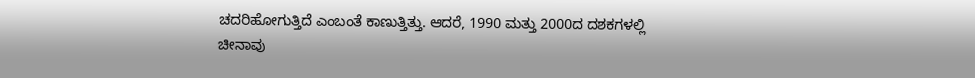ಚದರಿಹೋಗುತ್ತಿದೆ ಎಂಬಂತೆ ಕಾಣುತ್ತಿತ್ತು. ಆದರೆ, 1990 ಮತ್ತು 2000ದ ದಶಕಗಳಲ್ಲಿ ಚೀನಾವು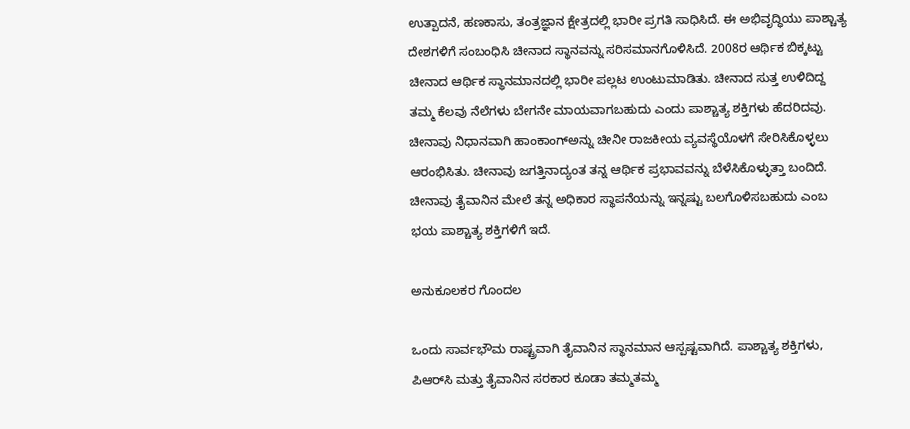ಉತ್ಪಾದನೆ, ಹಣಕಾಸು, ತಂತ್ರಜ್ಞಾನ ಕ್ಷೇತ್ರದಲ್ಲಿ ಭಾರೀ ಪ್ರಗತಿ ಸಾಧಿಸಿದೆ. ಈ ಅಭಿವೃದ್ಧಿಯು ಪಾಶ್ಚಾತ್ಯ ದೇಶಗಳಿಗೆ ಸಂಬಂಧಿಸಿ ಚೀನಾದ ಸ್ಥಾನವನ್ನು ಸರಿಸಮಾನಗೊಳಿಸಿದೆ. 2008ರ ಆರ್ಥಿಕ ಬಿಕ್ಕಟ್ಟು ಚೀನಾದ ಆರ್ಥಿಕ ಸ್ಥಾನಮಾನದಲ್ಲಿ ಭಾರೀ ಪಲ್ಲಟ ಉಂಟುಮಾಡಿತು. ಚೀನಾದ ಸುತ್ತ ಉಳಿದಿದ್ದ ತಮ್ಮ ಕೆಲವು ನೆಲೆಗಳು ಬೇಗನೇ ಮಾಯವಾಗಬಹುದು ಎಂದು ಪಾಶ್ಚಾತ್ಯ ಶಕ್ತಿಗಳು ಹೆದರಿದವು. ಚೀನಾವು ನಿಧಾನವಾಗಿ ಹಾಂಕಾಂಗ್‌ಅನ್ನು ಚೀನೀ ರಾಜಕೀಯ ವ್ಯವಸ್ಥೆಯೊಳಗೆ ಸೇರಿಸಿಕೊಳ್ಳಲು ಆರಂಭಿಸಿತು. ಚೀನಾವು ಜಗತ್ತಿನಾದ್ಯಂತ ತನ್ನ ಆರ್ಥಿಕ ಪ್ರಭಾವವನ್ನು ಬೆಳೆಸಿಕೊಳ್ಳುತ್ತಾ ಬಂದಿದೆ. ಚೀನಾವು ತೈವಾನಿನ ಮೇಲೆ ತನ್ನ ಅಧಿಕಾರ ಸ್ಥಾಪನೆಯನ್ನು ಇನ್ನಷ್ಟು ಬಲಗೊಳಿಸಬಹುದು ಎಂಬ ಭಯ ಪಾಶ್ಚಾತ್ಯ ಶಕ್ತಿಗಳಿಗೆ ಇದೆ.

ಅನುಕೂಲಕರ ಗೊಂದಲ

ಒಂದು ಸಾರ್ವಭೌಮ ರಾಷ್ಟ್ರವಾಗಿ ತೈವಾನಿನ ಸ್ಥಾನಮಾನ ಆಸ್ಪಷ್ಟವಾಗಿದೆ. ಪಾಶ್ಚಾತ್ಯ ಶಕ್ತಿಗಳು, ಪಿಆರ್‌ಸಿ ಮತ್ತು ತೈವಾನಿನ ಸರಕಾರ ಕೂಡಾ ತಮ್ಮತಮ್ಮ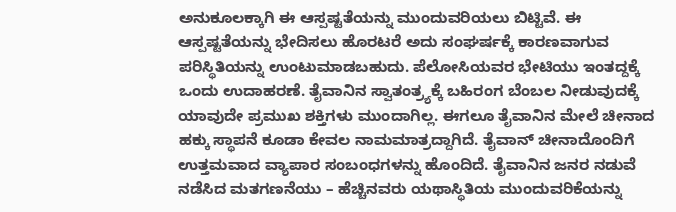ಅನುಕೂಲಕ್ಕಾಗಿ ಈ ಆಸ್ಪಷ್ಟತೆಯನ್ನು ಮುಂದುವರಿಯಲು ಬಿಟ್ಟಿವೆ. ಈ ಆಸ್ಪಷ್ಟತೆಯನ್ನು ಭೇದಿಸಲು ಹೊರಟರೆ ಅದು ಸಂಘರ್ಷಕ್ಕೆ ಕಾರಣವಾಗುವ ಪರಿಸ್ಥಿತಿಯನ್ನು ಉಂಟುಮಾಡಬಹುದು. ಪೆಲೋಸಿಯವರ ಭೇಟಿಯು ಇಂತದ್ದಕ್ಕೆ ಒಂದು ಉದಾಹರಣೆ. ತೈವಾನಿನ ಸ್ವಾತಂತ್ರ್ಯಕ್ಕೆ ಬಹಿರಂಗ ಬೆಂಬಲ ನೀಡುವುದಕ್ಕೆ ಯಾವುದೇ ಪ್ರಮುಖ ಶಕ್ತಿಗಳು ಮುಂದಾಗಿಲ್ಲ. ಈಗಲೂ ತೈವಾನಿನ ಮೇಲೆ ಚೀನಾದ ಹಕ್ಕು ಸ್ಥಾಪನೆ ಕೂಡಾ ಕೇವಲ ನಾಮಮಾತ್ರದ್ದಾಗಿದೆ. ತೈವಾನ್ ಚೀನಾದೊಂದಿಗೆ ಉತ್ತಮವಾದ ವ್ಯಾಪಾರ ಸಂಬಂಧಗಳನ್ನು ಹೊಂದಿದೆ. ತೈವಾನಿನ ಜನರ ನಡುವೆ ನಡೆಸಿದ ಮತಗಣನೆಯು – ಹೆಚ್ಚಿನವರು ಯಥಾಸ್ಥಿತಿಯ ಮುಂದುವರಿಕೆಯನ್ನು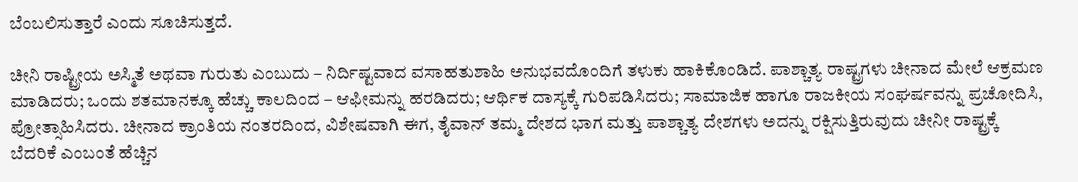ಬೆಂಬಲಿಸುತ್ತಾರೆ ಎಂದು ಸೂಚಿಸುತ್ತದೆ.

ಚೀನಿ ರಾಷ್ಟ್ರೀಯ ಅಸ್ಮಿತೆ ಅಥವಾ ಗುರುತು ಎಂಬುದು – ನಿರ್ದಿಷ್ಟವಾದ ವಸಾಹತುಶಾಹಿ ಅನುಭವದೊಂದಿಗೆ ತಳುಕು ಹಾಕಿಕೊಂಡಿದೆ. ಪಾಶ್ಚಾತ್ಯ ರಾಷ್ಟ್ರಗಳು ಚೀನಾದ ಮೇಲೆ ಆಕ್ರಮಣ ಮಾಡಿದರು; ಒಂದು ಶತಮಾನಕ್ಕೂ ಹೆಚ್ಚು ಕಾಲದಿಂದ – ಆಫೀಮನ್ನು ಹರಡಿದರು; ಆರ್ಥಿಕ ದಾಸ್ಯಕ್ಕೆ ಗುರಿಪಡಿಸಿದರು; ಸಾಮಾಜಿಕ ಹಾಗೂ ರಾಜಕೀಯ ಸಂಘರ್ಷವನ್ನು ಪ್ರಚೋದಿಸಿ, ಪ್ರೋತ್ಸಾಹಿಸಿದರು. ಚೀನಾದ ಕ್ರಾಂತಿಯ ನಂತರದಿಂದ, ವಿಶೇಷವಾಗಿ ಈಗ, ತೈವಾನ್ ತಮ್ಮ ದೇಶದ ಭಾಗ ಮತ್ತು ಪಾಶ್ಚಾತ್ಯ ದೇಶಗಳು ಅದನ್ನು ರಕ್ಷಿಸುತ್ತಿರುವುದು ಚೀನೀ ರಾಷ್ಟ್ರಕ್ಕೆ ಬೆದರಿಕೆ ಎಂಬಂತೆ ಹೆಚ್ಚಿನ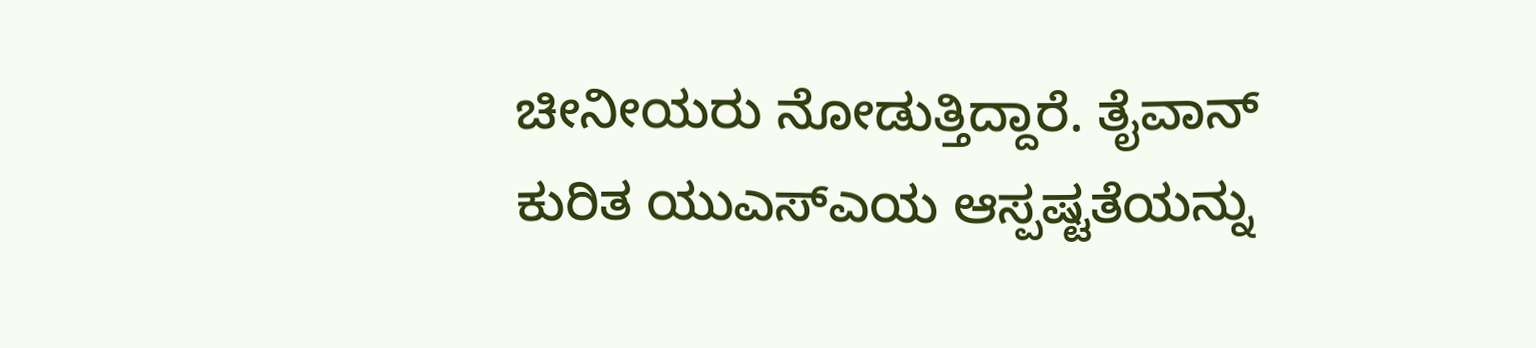ಚೀನೀಯರು ನೋಡುತ್ತಿದ್ದಾರೆ. ತೈವಾನ್ ಕುರಿತ ಯುಎಸ್‌ಎಯ ಆಸ್ಪಷ್ಟತೆಯನ್ನು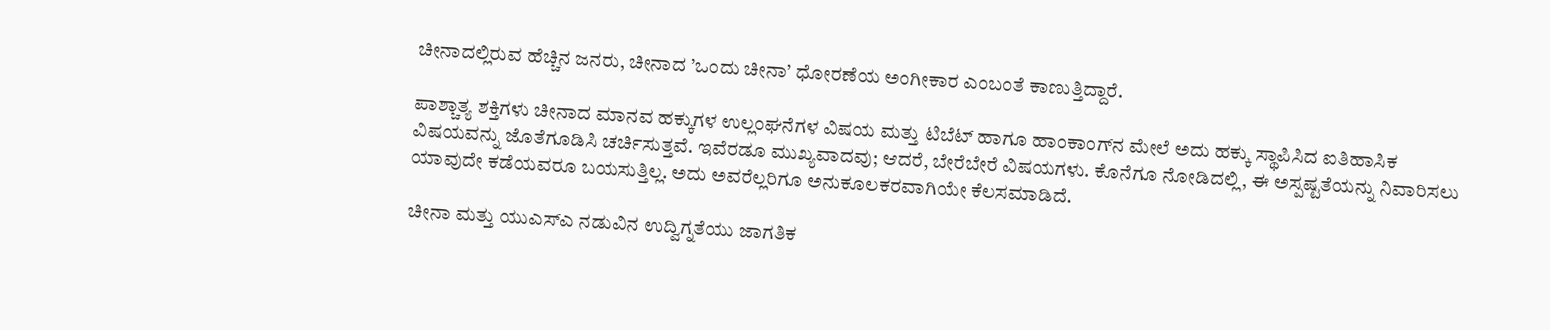ಚೀನಾದಲ್ಲಿರುವ ಹೆಚ್ಚಿನ ಜನರು, ಚೀನಾದ ’ಒಂದು ಚೀನಾ’ ಧೋರಣೆಯ ಅಂಗೀಕಾರ ಎಂಬಂತೆ ಕಾಣುತ್ತಿದ್ದಾರೆ.

ಪಾಶ್ಚಾತ್ಯ ಶಕ್ತಿಗಳು ಚೀನಾದ ಮಾನವ ಹಕ್ಕುಗಳ ಉಲ್ಲಂಘನೆಗಳ ವಿಷಯ ಮತ್ತು ಟಿಬೆಟ್ ಹಾಗೂ ಹಾಂಕಾಂಗ್‌ನ ಮೇಲೆ ಅದು ಹಕ್ಕು ಸ್ಥಾಪಿಸಿದ ಐತಿಹಾಸಿಕ ವಿಷಯವನ್ನು ಜೊತೆಗೂಡಿಸಿ ಚರ್ಚಿಸುತ್ತವೆ. ಇವೆರಡೂ ಮುಖ್ಯವಾದವು; ಆದರೆ, ಬೇರೆಬೇರೆ ವಿಷಯಗಳು. ಕೊನೆಗೂ ನೋಡಿದಲ್ಲಿ, ಈ ಅಸ್ಪಷ್ಟತೆಯನ್ನು ನಿವಾರಿಸಲು ಯಾವುದೇ ಕಡೆಯವರೂ ಬಯಸುತ್ತಿಲ್ಲ. ಅದು ಅವರೆಲ್ಲರಿಗೂ ಅನುಕೂಲಕರವಾಗಿಯೇ ಕೆಲಸಮಾಡಿದೆ.

ಚೀನಾ ಮತ್ತು ಯುಎಸ್‌ಎ ನಡುವಿನ ಉದ್ವಿಗ್ನತೆಯು ಜಾಗತಿಕ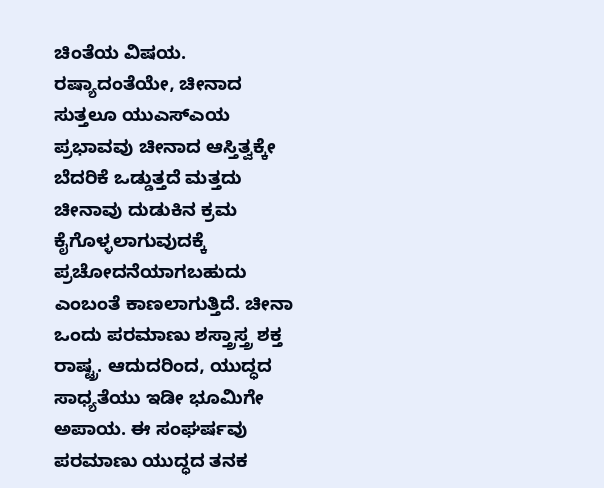ಚಿಂತೆಯ ವಿಷಯ. ರಷ್ಯಾದಂತೆಯೇ, ಚೀನಾದ ಸುತ್ತಲೂ ಯುಎಸ್‌ಎಯ ಪ್ರಭಾವವು ಚೀನಾದ ಆಸ್ತಿತ್ವಕ್ಕೇ ಬೆದರಿಕೆ ಒಡ್ಡುತ್ತದೆ ಮತ್ತದು ಚೀನಾವು ದುಡುಕಿನ ಕ್ರಮ ಕೈಗೊಳ್ಳಲಾಗುವುದಕ್ಕೆ ಪ್ರಚೋದನೆಯಾಗಬಹುದು ಎಂಬಂತೆ ಕಾಣಲಾಗುತ್ತಿದೆ. ಚೀನಾ ಒಂದು ಪರಮಾಣು ಶಸ್ತ್ರಾಸ್ತ್ರ ಶಕ್ತ ರಾಷ್ಟ್ರ. ಆದುದರಿಂದ, ಯುದ್ಧದ ಸಾಧ್ಯತೆಯು ಇಡೀ ಭೂಮಿಗೇ ಅಪಾಯ. ಈ ಸಂಘರ್ಷವು ಪರಮಾಣು ಯುದ್ಧದ ತನಕ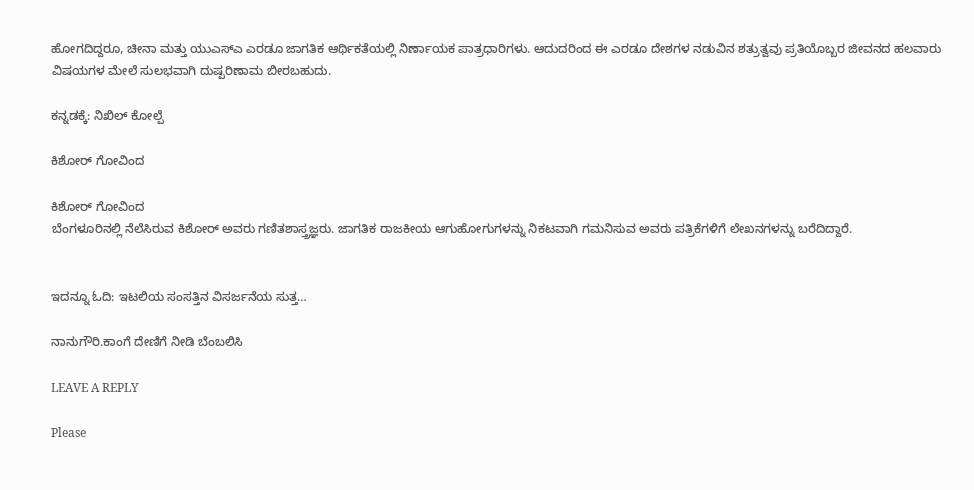ಹೋಗದಿದ್ದರೂ, ಚೀನಾ ಮತ್ತು ಯುಎಸ್‌ಎ ಎರಡೂ ಜಾಗತಿಕ ಆರ್ಥಿಕತೆಯಲ್ಲಿ ನಿರ್ಣಾಯಕ ಪಾತ್ರಧಾರಿಗಳು. ಆದುದರಿಂದ ಈ ಎರಡೂ ದೇಶಗಳ ನಡುವಿನ ಶತ್ರುತ್ವವು ಪ್ರತಿಯೊಬ್ಬರ ಜೀವನದ ಹಲವಾರು ವಿಷಯಗಳ ಮೇಲೆ ಸುಲಭವಾಗಿ ದುಷ್ಪರಿಣಾಮ ಬೀರಬಹುದು.

ಕನ್ನಡಕ್ಕೆ: ನಿಖಿಲ್ ಕೋಲ್ಪೆ

ಕಿಶೋರ್ ಗೋವಿಂದ

ಕಿಶೋರ್ ಗೋವಿಂದ
ಬೆಂಗಳೂರಿನಲ್ಲಿ ನೆಲೆಸಿರುವ ಕಿಶೋರ್ ಅವರು ಗಣಿತಶಾಸ್ತ್ರಜ್ಞರು. ಜಾಗತಿಕ ರಾಜಕೀಯ ಆಗುಹೋಗುಗಳನ್ನು ನಿಕಟವಾಗಿ ಗಮನಿಸುವ ಅವರು ಪತ್ರಿಕೆಗಳಿಗೆ ಲೇಖನಗಳನ್ನು ಬರೆದಿದ್ದಾರೆ.


ಇದನ್ನೂ ಓದಿ: ಇಟಲಿಯ ಸಂಸತ್ತಿನ ವಿಸರ್ಜನೆಯ ಸುತ್ತ…

ನಾನುಗೌರಿ.ಕಾಂಗೆ ದೇಣಿಗೆ ನೀಡಿ ಬೆಂಬಲಿಸಿ

LEAVE A REPLY

Please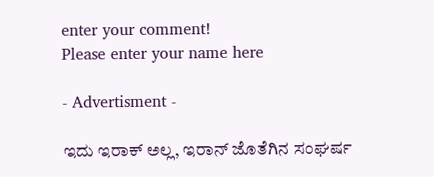enter your comment!
Please enter your name here

- Advertisment -

ಇದು ಇರಾಕ್ ಅಲ್ಲ, ಇರಾನ್ ಜೊತೆಗಿನ ಸಂಘರ್ಷ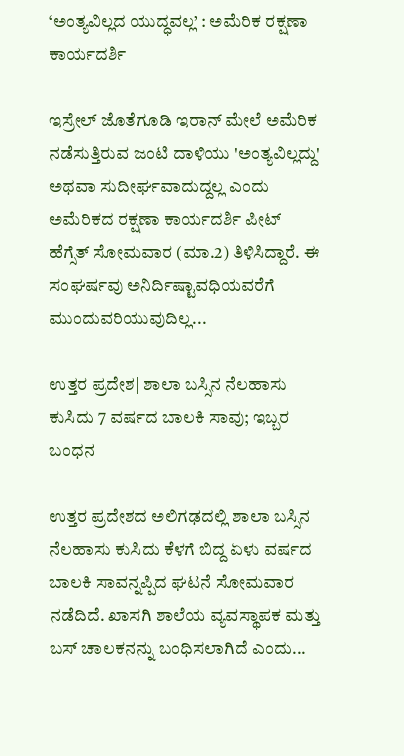‘ಅಂತ್ಯವಿಲ್ಲದ ಯುದ್ಧವಲ್ಲ’ : ಅಮೆರಿಕ ರಕ್ಷಣಾ ಕಾರ್ಯದರ್ಶಿ

ಇಸ್ರೇಲ್ ಜೊತೆಗೂಡಿ ಇರಾನ್ ಮೇಲೆ ಅಮೆರಿಕ ನಡೆಸುತ್ತಿರುವ ಜಂಟಿ ದಾಳಿಯು 'ಅಂತ್ಯವಿಲ್ಲದ್ದು' ಅಥವಾ ಸುದೀರ್ಘವಾದುದ್ದಲ್ಲ ಎಂದು ಅಮೆರಿಕದ ರಕ್ಷಣಾ ಕಾರ್ಯದರ್ಶಿ ಪೀಟ್ ಹೆಗ್ಸೆತ್ ಸೋಮವಾರ (ಮಾ.2) ತಿಳಿಸಿದ್ದಾರೆ. ಈ ಸಂಘರ್ಷವು ಅನಿರ್ದಿಷ್ಟಾವಧಿಯವರೆಗೆ ಮುಂದುವರಿಯುವುದಿಲ್ಲ...

ಉತ್ತರ ಪ್ರದೇಶ| ಶಾಲಾ ಬಸ್ಸಿನ ನೆಲಹಾಸು ಕುಸಿದು 7 ವರ್ಷದ ಬಾಲಕಿ ಸಾವು; ಇಬ್ಬರ ಬಂಧನ

ಉತ್ತರ ಪ್ರದೇಶದ ಅಲಿಗಢದಲ್ಲಿ ಶಾಲಾ ಬಸ್ಸಿನ ನೆಲಹಾಸು ಕುಸಿದು ಕೆಳಗೆ ಬಿದ್ದ ಏಳು ವರ್ಷದ ಬಾಲಕಿ ಸಾವನ್ನಪ್ಪಿದ ಘಟನೆ ಸೋಮವಾರ ನಡೆದಿದೆ. ಖಾಸಗಿ ಶಾಲೆಯ ವ್ಯವಸ್ಥಾಪಕ ಮತ್ತು ಬಸ್ ಚಾಲಕನನ್ನು ಬಂಧಿಸಲಾಗಿದೆ ಎಂದು...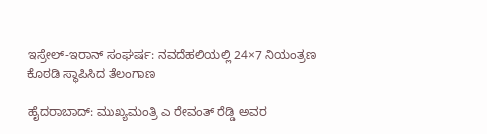ಇಸ್ರೇಲ್-ಇರಾನ್ ಸಂಘರ್ಷ: ನವದೆಹಲಿಯಲ್ಲಿ 24×7 ನಿಯಂತ್ರಣ ಕೊಠಡಿ ಸ್ಥಾಪಿಸಿದ ತೆಲಂಗಾಣ

ಹೈದರಾಬಾದ್: ಮುಖ್ಯಮಂತ್ರಿ ಎ ರೇವಂತ್ ರೆಡ್ಡಿ ಅವರ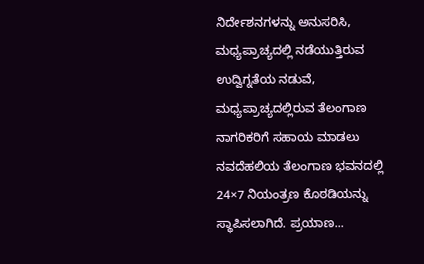ನಿರ್ದೇಶನಗಳನ್ನು ಅನುಸರಿಸಿ, ಮಧ್ಯಪ್ರಾಚ್ಯದಲ್ಲಿ ನಡೆಯುತ್ತಿರುವ ಉದ್ವಿಗ್ನತೆಯ ನಡುವೆ, ಮಧ್ಯಪ್ರಾಚ್ಯದಲ್ಲಿರುವ ತೆಲಂಗಾಣ ನಾಗರಿಕರಿಗೆ ಸಹಾಯ ಮಾಡಲು ನವದೆಹಲಿಯ ತೆಲಂಗಾಣ ಭವನದಲ್ಲಿ 24×7 ನಿಯಂತ್ರಣ ಕೊಠಡಿಯನ್ನು ಸ್ಥಾಪಿಸಲಾಗಿದೆ. ಪ್ರಯಾಣ...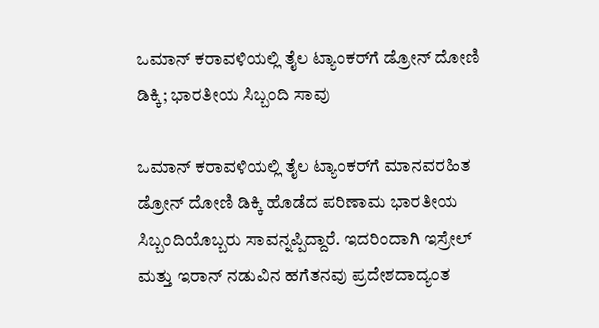ಒಮಾನ್ ಕರಾವಳಿಯಲ್ಲಿ ತೈಲ ಟ್ಯಾಂಕರ್‌ಗೆ ಡ್ರೋನ್ ದೋಣಿ ಡಿಕ್ಕಿ; ಭಾರತೀಯ ಸಿಬ್ಬಂದಿ ಸಾವು

ಒಮಾನ್ ಕರಾವಳಿಯಲ್ಲಿ ತೈಲ ಟ್ಯಾಂಕರ್‌ಗೆ ಮಾನವರಹಿತ ಡ್ರೋನ್ ದೋಣಿ ಡಿಕ್ಕಿ ಹೊಡೆದ ಪರಿಣಾಮ ಭಾರತೀಯ ಸಿಬ್ಬಂದಿಯೊಬ್ಬರು ಸಾವನ್ನಪ್ಪಿದ್ದಾರೆ. ಇದರಿಂದಾಗಿ ಇಸ್ರೇಲ್ ಮತ್ತು ಇರಾನ್ ನಡುವಿನ ಹಗೆತನವು ಪ್ರದೇಶದಾದ್ಯಂತ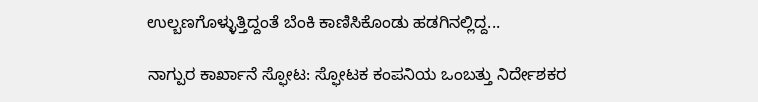ಉಲ್ಬಣಗೊಳ್ಳುತ್ತಿದ್ದಂತೆ ಬೆಂಕಿ ಕಾಣಿಸಿಕೊಂಡು ಹಡಗಿನಲ್ಲಿದ್ದ...

ನಾಗ್ಪುರ ಕಾರ್ಖಾನೆ ಸ್ಫೋಟ: ಸ್ಫೋಟಕ ಕಂಪನಿಯ ಒಂಬತ್ತು ನಿರ್ದೇಶಕರ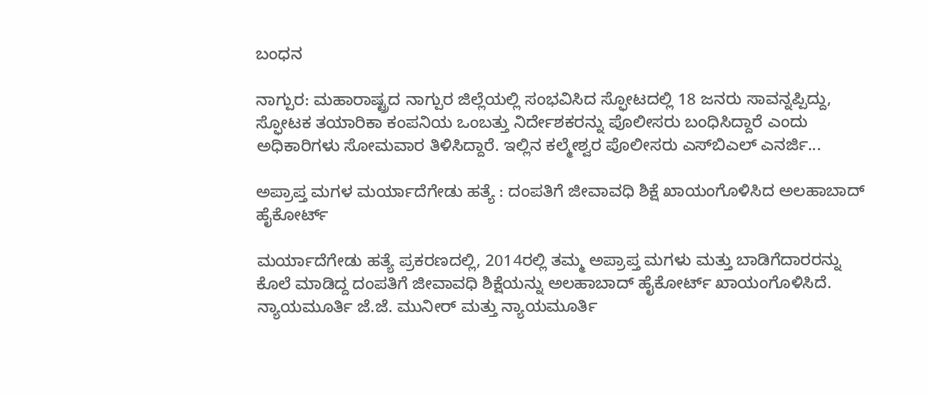ಬಂಧನ

ನಾಗ್ಪುರ: ಮಹಾರಾಷ್ಟ್ರದ ನಾಗ್ಪುರ ಜಿಲ್ಲೆಯಲ್ಲಿ ಸಂಭವಿಸಿದ ಸ್ಫೋಟದಲ್ಲಿ 18 ಜನರು ಸಾವನ್ನಪ್ಪಿದ್ದು, ಸ್ಫೋಟಕ ತಯಾರಿಕಾ ಕಂಪನಿಯ ಒಂಬತ್ತು ನಿರ್ದೇಶಕರನ್ನು ಪೊಲೀಸರು ಬಂಧಿಸಿದ್ದಾರೆ ಎಂದು ಅಧಿಕಾರಿಗಳು ಸೋಮವಾರ ತಿಳಿಸಿದ್ದಾರೆ. ಇಲ್ಲಿನ ಕಲ್ಮೇಶ್ವರ ಪೊಲೀಸರು ಎಸ್‌ಬಿಎಲ್ ಎನರ್ಜಿ...

ಅಪ್ರಾಪ್ತ ಮಗಳ ಮರ್ಯಾದೆಗೇಡು ಹತ್ಯೆ : ದಂಪತಿಗೆ ಜೀವಾವಧಿ ಶಿಕ್ಷೆ ಖಾಯಂಗೊಳಿಸಿದ ಅಲಹಾಬಾದ್‌ ಹೈಕೋರ್ಟ್

ಮರ್ಯಾದೆಗೇಡು ಹತ್ಯೆ ಪ್ರಕರಣದಲ್ಲಿ, 2014ರಲ್ಲಿ ತಮ್ಮ ಅಪ್ರಾಪ್ತ ಮಗಳು ಮತ್ತು ಬಾಡಿಗೆದಾರರನ್ನು ಕೊಲೆ ಮಾಡಿದ್ದ ದಂಪತಿಗೆ ಜೀವಾವಧಿ ಶಿಕ್ಷೆಯನ್ನು ಅಲಹಾಬಾದ್ ಹೈಕೋರ್ಟ್ ಖಾಯಂಗೊಳಿಸಿದೆ. ನ್ಯಾಯಮೂರ್ತಿ ಜೆ.ಜೆ. ಮುನೀರ್ ಮತ್ತು ನ್ಯಾಯಮೂರ್ತಿ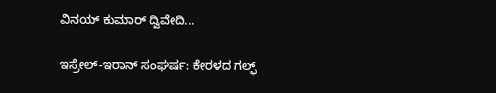ವಿನಯ್ ಕುಮಾರ್ ದ್ವಿವೇದಿ...

ಇಸ್ರೇಲ್-ಇರಾನ್ ಸಂಘರ್ಷ: ಕೇರಳದ ಗಲ್ಫ್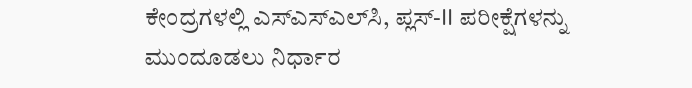ಕೇಂದ್ರಗಳಲ್ಲಿ ಎಸ್‌ಎಸ್‌ಎಲ್‌ಸಿ, ಪ್ಲಸ್-II ಪರೀಕ್ಷೆಗಳನ್ನು ಮುಂದೂಡಲು ನಿರ್ಧಾರ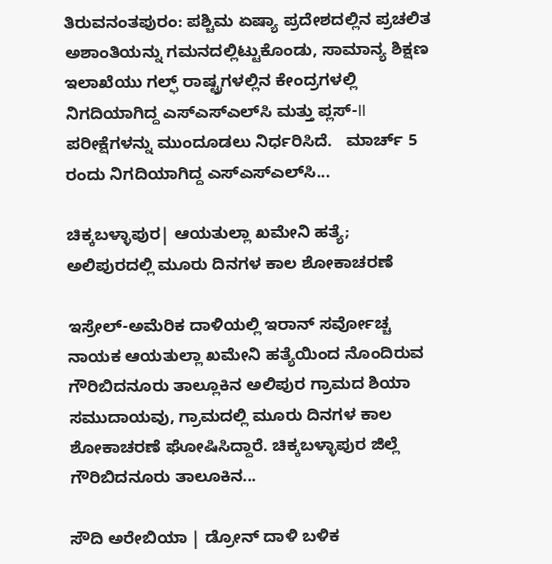ತಿರುವನಂತಪುರಂ: ಪಶ್ಚಿಮ ಏಷ್ಯಾ ಪ್ರದೇಶದಲ್ಲಿನ ಪ್ರಚಲಿತ ಅಶಾಂತಿಯನ್ನು ಗಮನದಲ್ಲಿಟ್ಟುಕೊಂಡು, ಸಾಮಾನ್ಯ ಶಿಕ್ಷಣ ಇಲಾಖೆಯು ಗಲ್ಫ್ ರಾಷ್ಟ್ರಗಳಲ್ಲಿನ ಕೇಂದ್ರಗಳಲ್ಲಿ ನಿಗದಿಯಾಗಿದ್ದ ಎಸ್‌ಎಸ್‌ಎಲ್‌ಸಿ ಮತ್ತು ಪ್ಲಸ್-II ಪರೀಕ್ಷೆಗಳನ್ನು ಮುಂದೂಡಲು ನಿರ್ಧರಿಸಿದೆ.   ಮಾರ್ಚ್ 5 ರಂದು ನಿಗದಿಯಾಗಿದ್ದ ಎಸ್‌ಎಸ್‌ಎಲ್‌ಸಿ...

ಚಿಕ್ಕಬಳ್ಳಾಪುರ| ಆಯತುಲ್ಲಾ ಖಮೇನಿ ಹತ್ಯೆ; ಅಲಿಪುರದಲ್ಲಿ ಮೂರು ದಿನಗಳ ಕಾಲ ಶೋಕಾಚರಣೆ

ಇಸ್ರೇಲ್-ಅಮೆರಿಕ ದಾಳಿಯಲ್ಲಿ ಇರಾನ್ ಸರ್ವೋಚ್ಚ ನಾಯಕ ಆಯತುಲ್ಲಾ ಖಮೇನಿ ಹತ್ಯೆಯಿಂದ ನೊಂದಿರುವ ಗೌರಿಬಿದನೂರು ತಾಲ್ಲೂಕಿನ ಅಲಿಪುರ ಗ್ರಾಮದ ಶಿಯಾ ಸಮುದಾಯವು, ಗ್ರಾಮದಲ್ಲಿ ಮೂರು ದಿನಗಳ ಕಾಲ ಶೋಕಾಚರಣೆ ಘೋಷಿಸಿದ್ದಾರೆ. ಚಿಕ್ಕಬಳ್ಳಾಪುರ ಜಿಲ್ಲೆ ಗೌರಿಬಿದನೂರು ತಾಲೂಕಿನ...

ಸೌದಿ ಅರೇಬಿಯಾ | ಡ್ರೋನ್ ದಾಳಿ ಬಳಿಕ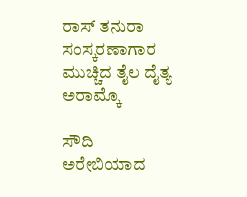ರಾಸ್ ತನುರಾ ಸಂಸ್ಕರಣಾಗಾರ ಮುಚ್ಚಿದ ತೈಲ ದೈತ್ಯ ಅರಾಮ್ಕೊ

ಸೌದಿ ಅರೇಬಿಯಾದ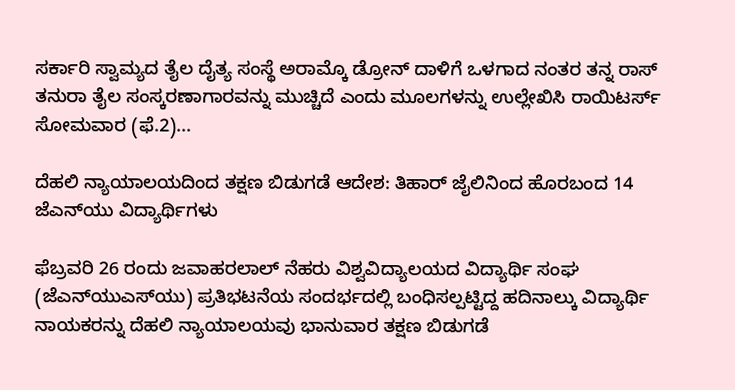ಸರ್ಕಾರಿ ಸ್ವಾಮ್ಯದ ತೈಲ ದೈತ್ಯ ಸಂಸ್ಥೆ ಅರಾಮ್ಕೊ ಡ್ರೋನ್ ದಾಳಿಗೆ ಒಳಗಾದ ನಂತರ ತನ್ನ ರಾಸ್ ತನುರಾ ತೈಲ ಸಂಸ್ಕರಣಾಗಾರವನ್ನು ಮುಚ್ಚಿದೆ ಎಂದು ಮೂಲಗಳನ್ನು ಉಲ್ಲೇಖಿಸಿ ರಾಯಿಟರ್ಸ್ ಸೋಮವಾರ (ಫೆ.2)...

ದೆಹಲಿ ನ್ಯಾಯಾಲಯದಿಂದ ತಕ್ಷಣ ಬಿಡುಗಡೆ ಆದೇಶ: ತಿಹಾರ್ ಜೈಲಿನಿಂದ ಹೊರಬಂದ 14 ಜೆಎನ್‌ಯು ವಿದ್ಯಾರ್ಥಿಗಳು

ಫೆಬ್ರವರಿ 26 ರಂದು ಜವಾಹರಲಾಲ್ ನೆಹರು ವಿಶ್ವವಿದ್ಯಾಲಯದ ವಿದ್ಯಾರ್ಥಿ ಸಂಘ (ಜೆಎನ್‌ಯುಎಸ್‌ಯು) ಪ್ರತಿಭಟನೆಯ ಸಂದರ್ಭದಲ್ಲಿ ಬಂಧಿಸಲ್ಪಟ್ಟಿದ್ದ ಹದಿನಾಲ್ಕು ವಿದ್ಯಾರ್ಥಿ ನಾಯಕರನ್ನು ದೆಹಲಿ ನ್ಯಾಯಾಲಯವು ಭಾನುವಾರ ತಕ್ಷಣ ಬಿಡುಗಡೆ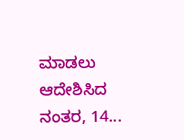ಮಾಡಲು ಆದೇಶಿಸಿದ ನಂತರ, 14...